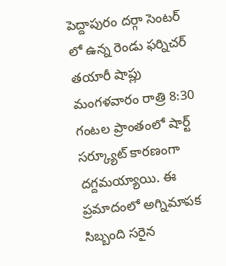పెద్దాపురం దర్గా సెంటర్ లో ఉన్న రెండు ఫర్నిచర్ తయారీ షాప్లు మంగళవారం రాత్రి 8:30 గంటల ప్రాంతంలో షార్ట్ సర్క్యూట్ కారణంగా దగ్దమయ్యాయి. ఈ ప్రమాదంలో అగ్నిమాపక సిబ్బంది సరైన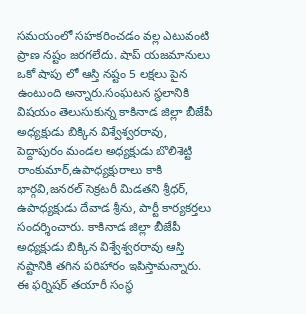సమయంలో సహకరించడం వల్ల ఎటువంటి ప్రాణ నష్టం జరగలేదు. షాప్ యజమానులు ఒకో షాపు లో ఆస్తి నష్టం 5 లక్షలు పైన ఉంటుంది అన్నారు.సంఘటన స్థలానికి విషయం తెలుసుకున్న కాకినాడ జిల్లా బీజేపీ అధ్యక్షుడు బిక్కిన విశ్వేశ్వరరావు, పెద్దాపురం మండల అధ్యక్షుడు బొలిశెట్టి రాంకుమార్,ఉపాధ్యక్షురాలు కాకి భార్గవి,జనరల్ సెక్రటరీ మిడతని శ్రీధర్, ఉపాధ్యక్షుడు దేవాడ శ్రీను, పార్టీ కార్యకర్తలు సందర్శించారు. కాకినాడ జిల్లా బీజేపీ అధ్యక్షుడు బిక్కిన విశ్వేశ్వరరావు ఆస్తి నష్టానికి తగిన పరిహారం ఇపిస్తామన్నారు. ఈ ఫర్నిషర్ తయారీ సంస్థ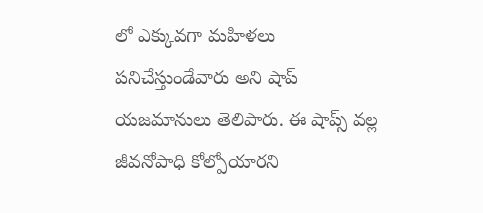లో ఎక్కువగా మహిళలు పనిచేస్తుండేవారు అని షాప్ యజమానులు తెలిపారు. ఈ షాప్స్ వల్ల జీవనోపాధి కోల్పోయారని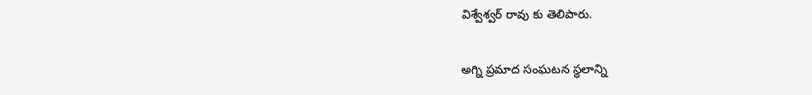విశ్వేశ్వర్ రావు కు తెలిపారు.

అగ్ని ప్రమాద సంఘటన స్థలాన్ని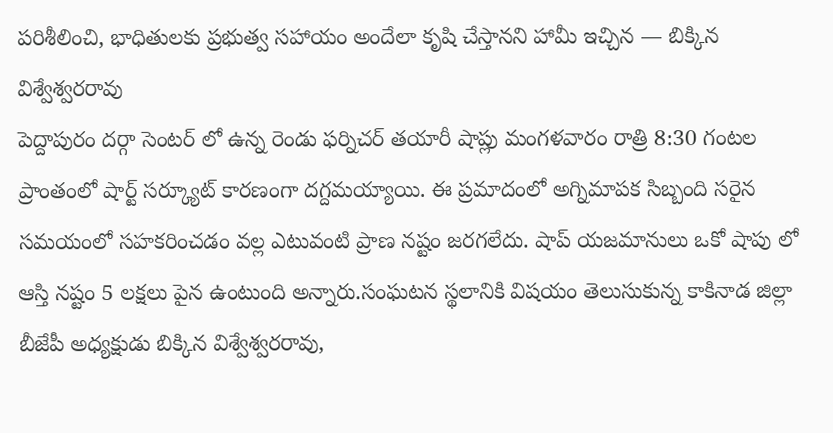పరిశీలించి, భాధితులకు ప్రభుత్వ సహాయం అందేలా కృషి చేస్తానని హామీ ఇచ్చిన — బిక్కిన విశ్వేశ్వరరావు
పెద్దాపురం దర్గా సెంటర్ లో ఉన్న రెండు ఫర్నిచర్ తయారీ షాప్లు మంగళవారం రాత్రి 8:30 గంటల ప్రాంతంలో షార్ట్ సర్క్యూట్ కారణంగా దగ్దమయ్యాయి. ఈ ప్రమాదంలో అగ్నిమాపక సిబ్బంది సరైన సమయంలో సహకరించడం వల్ల ఎటువంటి ప్రాణ నష్టం జరగలేదు. షాప్ యజమానులు ఒకో షాపు లో ఆస్తి నష్టం 5 లక్షలు పైన ఉంటుంది అన్నారు.సంఘటన స్థలానికి విషయం తెలుసుకున్న కాకినాడ జిల్లా బీజేపీ అధ్యక్షుడు బిక్కిన విశ్వేశ్వరరావు,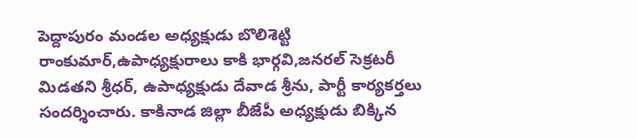పెద్దాపురం మండల అధ్యక్షుడు బొలిశెట్టి రాంకుమార్,ఉపాధ్యక్షురాలు కాకి భార్గవి,జనరల్ సెక్రటరీ మిడతని శ్రీధర్, ఉపాధ్యక్షుడు దేవాడ శ్రీను, పార్టీ కార్యకర్తలు సందర్శించారు. కాకినాడ జిల్లా బీజేపీ అధ్యక్షుడు బిక్కిన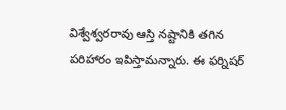విశ్వేశ్వరరావు ఆస్తి నష్టానికి తగిన పరిహారం ఇపిస్తామన్నారు. ఈ ఫర్నిషర్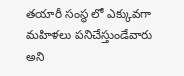తయారీ సంస్థ లో ఎక్కువగా మహిళలు పనిచేస్తుండేవారు అని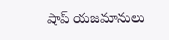షాప్ యజమానులు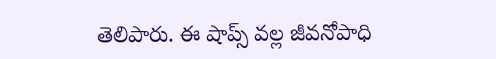తెలిపారు. ఈ షాప్స్ వల్ల జీవనోపాధి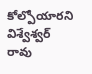కోల్పోయారని విశ్వేశ్వర్ రావు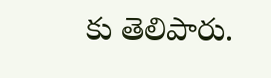కు తెలిపారు.